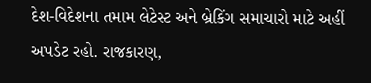દેશ-વિદેશના તમામ લેટેસ્ટ અને બ્રેકિંગ સમાચારો માટે અહીં અપડેટ રહો. રાજકારણ,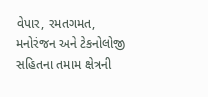વેપાર, રમતગમત, મનોરંજન અને ટેકનોલોજી સહિતના તમામ ક્ષેત્રની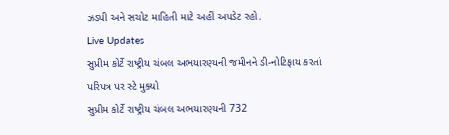ઝડપી અને સચોટ માહિતી માટે અહીં અપડેટ રહો.
Live Updates
સુપ્રીમ કોર્ટે રાષ્ટ્રીય ચંબલ અભયારણ્યની જમીનને ડી-નોટિફાય કરતાં પરિપત્ર પર સ્ટે મુક્યો
સુપ્રીમ કોર્ટે રાષ્ટ્રીય ચંબલ અભયારણ્યની 732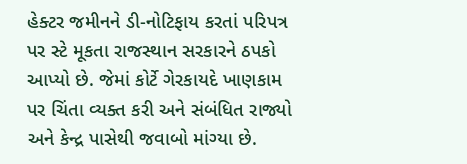હેક્ટર જમીનને ડી-નોટિફાય કરતાં પરિપત્ર પર સ્ટે મૂકતા રાજસ્થાન સરકારને ઠપકો આપ્યો છે. જેમાં કોર્ટે ગેરકાયદે ખાણકામ પર ચિંતા વ્યક્ત કરી અને સંબંધિત રાજ્યો અને કેન્દ્ર પાસેથી જવાબો માંગ્યા છે.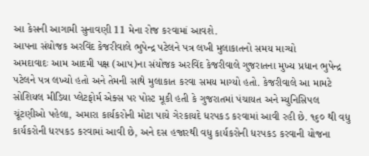આ કેસની આગામી સુનાવણી 11 મેના રોજ કરવામાં આવશે.
આપના સંયોજક અરવિંદ કેજરીવાલે ભુપેન્દ્ર પટેલને પત્ર લખી મુલાકાતનો સમય માગ્યો
અમદાવાદઃ આમ આદમી પક્ષ (આપ)ના સંયોજક અરવિંદ કેજરીવાલે ગુજરાતના મુખ્ય પ્રધાન ભુપેન્દ્ર પટેલને પત્ર લખ્યો હતો અને તેમની સાથે મુલાકાત કરવા સમય માગ્યો હતો. કેજરીવાલે આ મામટે સોશિયલ મીડિયા પ્લેટફોર્મ એક્સ પર પોસ્ટ મૂકી હતી કે ગુજરાતમાં પંચાયત અને મ્યુનિસિપલ ચૂંટણીઓ પહેલા, અમારા કાર્યકરોની મોટા પાયે ગેરકાયદે ધરપકડ કરવામાં આવી રહી છે. ૧૬૦ થી વધુ કાર્યકરોની ધરપકડ કરવામાં આવી છે, અને દસ હજારથી વધુ કાર્યકરોની ધરપકડ કરવાની યોજના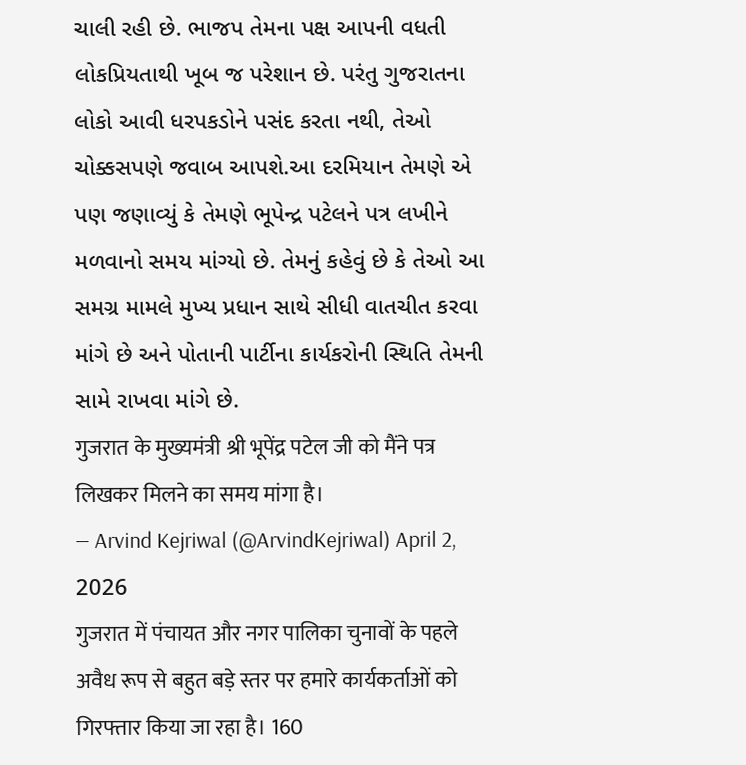ચાલી રહી છે. ભાજપ તેમના પક્ષ આપની વધતી લોકપ્રિયતાથી ખૂબ જ પરેશાન છે. પરંતુ ગુજરાતના લોકો આવી ધરપકડોને પસંદ કરતા નથી, તેઓ ચોક્કસપણે જવાબ આપશે.આ દરમિયાન તેમણે એ પણ જણાવ્યું કે તેમણે ભૂપેન્દ્ર પટેલને પત્ર લખીને મળવાનો સમય માંગ્યો છે. તેમનું કહેવું છે કે તેઓ આ સમગ્ર મામલે મુખ્ય પ્રધાન સાથે સીધી વાતચીત કરવા માંગે છે અને પોતાની પાર્ટીના કાર્યકરોની સ્થિતિ તેમની સામે રાખવા માંગે છે.
गुजरात के मुख्यमंत्री श्री भूपेंद्र पटेल जी को मैंने पत्र लिखकर मिलने का समय मांगा है।
— Arvind Kejriwal (@ArvindKejriwal) April 2, 2026
गुजरात में पंचायत और नगर पालिका चुनावों के पहले अवैध रूप से बहुत बड़े स्तर पर हमारे कार्यकर्ताओं को गिरफ्तार किया जा रहा है। 160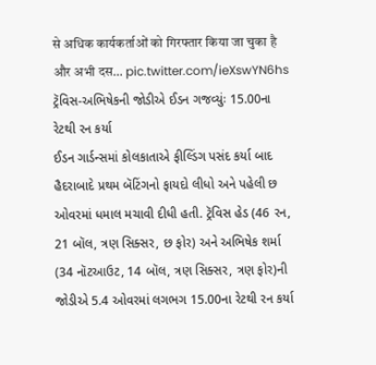से अधिक कार्यकर्ताओं को गिरफ्तार किया जा चुका है और अभी दस… pic.twitter.com/ieXswYN6hs
ટ્રૅવિસ-અભિષેકની જોડીએ ઈડન ગજવ્યુંઃ 15.00ના રેટથી રન કર્યા
ઈડન ગાર્ડન્સમાં કોલકાતાએ ફીલ્ડિંગ પસંદ કર્યા બાદ હૈદરાબાદે પ્રથમ બૅટિંગનો ફાયદો લીધો અને પહેલી છ ઓવરમાં ધમાલ મચાવી દીધી હતી. ટ્રૅવિસ હેડ (46 રન, 21 બૉલ, ત્રણ સિક્સર, છ ફોર) અને અભિષેક શર્મા (34 નૉટઆઉટ, 14 બૉલ, ત્રણ સિક્સર, ત્રણ ફોર)ની જોડીએ 5.4 ઓવરમાં લગભગ 15.00ના રેટથી રન કર્યા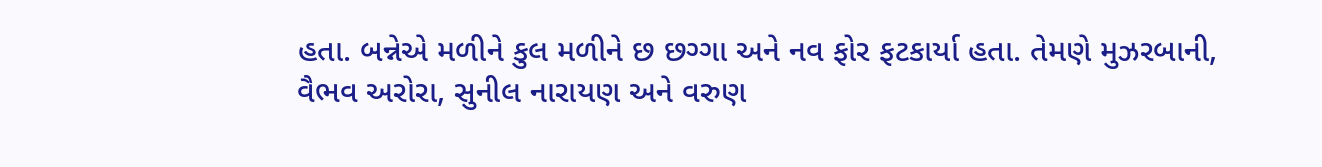હતા. બન્નેએ મળીને કુલ મળીને છ છગ્ગા અને નવ ફોર ફટકાર્યા હતા. તેમણે મુઝરબાની, વૈભવ અરોરા, સુનીલ નારાયણ અને વરુણ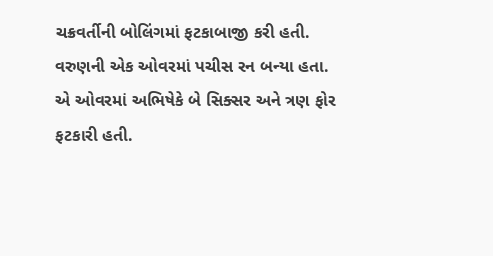ચક્રવર્તીની બોલિંગમાં ફટકાબાજી કરી હતી. વરુણની એક ઓવરમાં પચીસ રન બન્યા હતા. એ ઓવરમાં અભિષેકે બે સિક્સર અને ત્રણ ફોર ફટકારી હતી.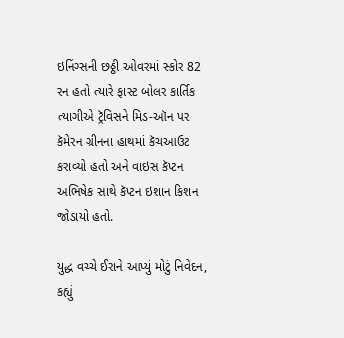ઇનિંગ્સની છઠ્ઠી ઓવરમાં સ્કોર 82 રન હતો ત્યારે ફાસ્ટ બોલર કાર્તિક ત્યાગીએ ટ્રૅવિસને મિડ-ઑન પર કૅમેરન ગ્રીનના હાથમાં કૅચઆઉટ કરાવ્યો હતો અને વાઇસ કૅપ્ટન અભિષેક સાથે કૅપ્ટન ઇશાન કિશન જોડાયો હતો.

યુદ્ધ વચ્ચે ઈરાને આપ્યું મોટું નિવેદન, કહ્યું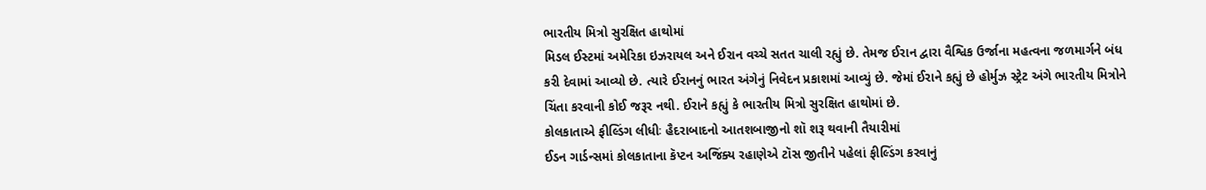ભારતીય મિત્રો સુરક્ષિત હાથોમાં
મિડલ ઈસ્ટમાં અમેરિકા ઇઝરાયલ અને ઈરાન વચ્ચે સતત ચાલી રહ્યું છે. તેમજ ઈરાન દ્વારા વૈશ્વિક ઉર્જાના મહત્વના જળમાર્ગને બંધ કરી દેવામાં આવ્યો છે. ત્યારે ઈરાનનું ભારત અંગેનું નિવેદન પ્રકાશમાં આવ્યું છે. જેમાં ઈરાને કહ્યું છે હોર્મુઝ સ્ટ્રેટ અંગે ભારતીય મિત્રોને ચિંતા કરવાની કોઈ જરૂર નથી. ઈરાને કહ્યું કે ભારતીય મિત્રો સુરક્ષિત હાથોમાં છે.
કોલકાતાએ ફીલ્ડિંગ લીધીઃ હૈદરાબાદનો આતશબાજીનો શૉ શરૂ થવાની તૈયારીમાં
ઈડન ગાર્ડન્સમાં કોલકાતાના કૅપ્ટન અજિંક્ય રહાણેએ ટૉસ જીતીને પહેલાં ફીલ્ડિંગ કરવાનું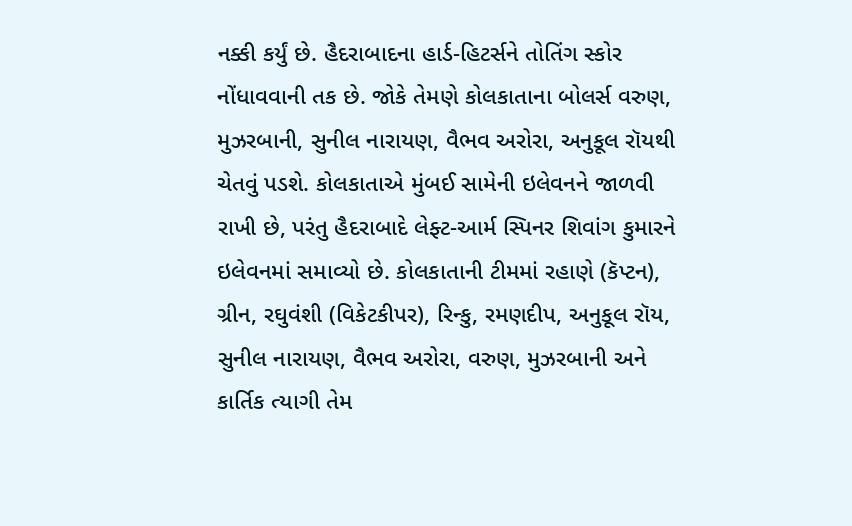નક્કી કર્યું છે. હૈદરાબાદના હાર્ડ-હિટર્સને તોતિંગ સ્કોર નોંધાવવાની તક છે. જોકે તેમણે કોલકાતાના બોલર્સ વરુણ, મુઝરબાની, સુનીલ નારાયણ, વૈભવ અરોરા, અનુકૂલ રૉયથી ચેતવું પડશે. કોલકાતાએ મુંબઈ સામેની ઇલેવનને જાળવી રાખી છે, પરંતુ હૈદરાબાદે લેફ્ટ-આર્મ સ્પિનર શિવાંગ કુમારને ઇલેવનમાં સમાવ્યો છે. કોલકાતાની ટીમમાં રહાણે (કૅપ્ટન), ગ્રીન, રઘુવંશી (વિકેટકીપર), રિન્કુ, રમણદીપ, અનુકૂલ રૉય, સુનીલ નારાયણ, વૈભવ અરોરા, વરુણ, મુઝરબાની અને કાર્તિક ત્યાગી તેમ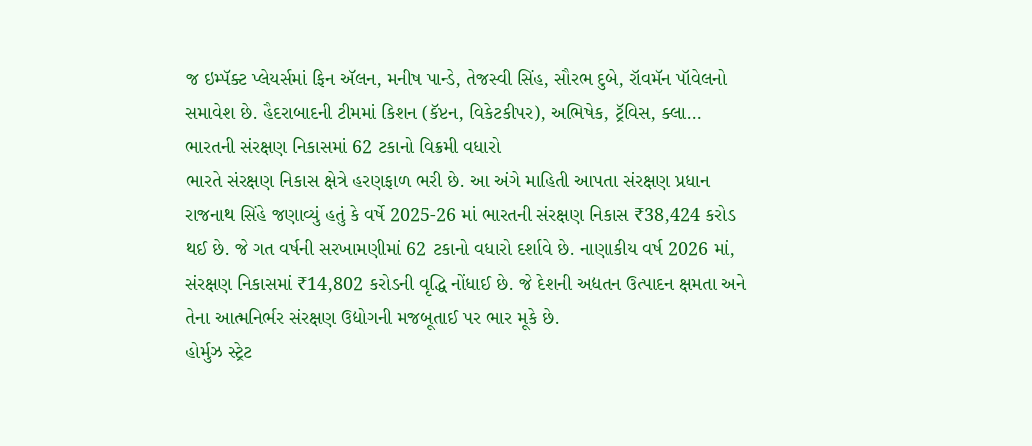જ ઇમ્પૅક્ટ પ્લેયર્સમાં ફિન ઍલન, મનીષ પાન્ડે, તેજસ્વી સિંહ, સૌરભ દુબે, રૉવમૅન પૉવેલનો સમાવેશ છે. હૈદરાબાદની ટીમમાં કિશન (કૅપ્ટન, વિકેટકીપર), અભિષેક, ટ્રૅવિસ, ક્લા…
ભારતની સંરક્ષણ નિકાસમાં 62 ટકાનો વિક્રમી વધારો
ભારતે સંરક્ષણ નિકાસ ક્ષેત્રે હરણફાળ ભરી છે. આ અંગે માહિતી આપતા સંરક્ષણ પ્રધાન રાજનાથ સિંહે જણાવ્યું હતું કે વર્ષે 2025-26 માં ભારતની સંરક્ષણ નિકાસ ₹38,424 કરોડ થઈ છે. જે ગત વર્ષની સરખામણીમાં 62 ટકાનો વધારો દર્શાવે છે. નાણાકીય વર્ષ 2026 માં, સંરક્ષણ નિકાસમાં ₹14,802 કરોડની વૃદ્ધિ નોંધાઈ છે. જે દેશની અદ્યતન ઉત્પાદન ક્ષમતા અને તેના આત્મનિર્ભર સંરક્ષણ ઉદ્યોગની મજબૂતાઈ પર ભાર મૂકે છે.
હોર્મુઝ સ્ટ્રેટ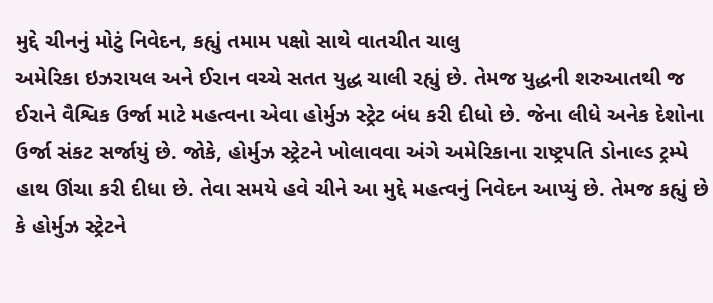મુદ્દે ચીનનું મોટું નિવેદન, કહ્યું તમામ પક્ષો સાથે વાતચીત ચાલુ
અમેરિકા ઇઝરાયલ અને ઈરાન વચ્ચે સતત યુદ્ધ ચાલી રહ્યું છે. તેમજ યુદ્ધની શરુઆતથી જ ઈરાને વૈશ્વિક ઉર્જા માટે મહત્વના એવા હોર્મુઝ સ્ટ્રેટ બંધ કરી દીધો છે. જેના લીધે અનેક દેશોના ઉર્જા સંકટ સર્જાયું છે. જોકે, હોર્મુઝ સ્ટ્રેટને ખોલાવવા અંગે અમેરિકાના રાષ્ટ્રપતિ ડોનાલ્ડ ટ્રમ્પે હાથ ઊંચા કરી દીધા છે. તેવા સમયે હવે ચીને આ મુદ્દે મહત્વનું નિવેદન આપ્યું છે. તેમજ કહ્યું છે કે હોર્મુઝ સ્ટ્રેટને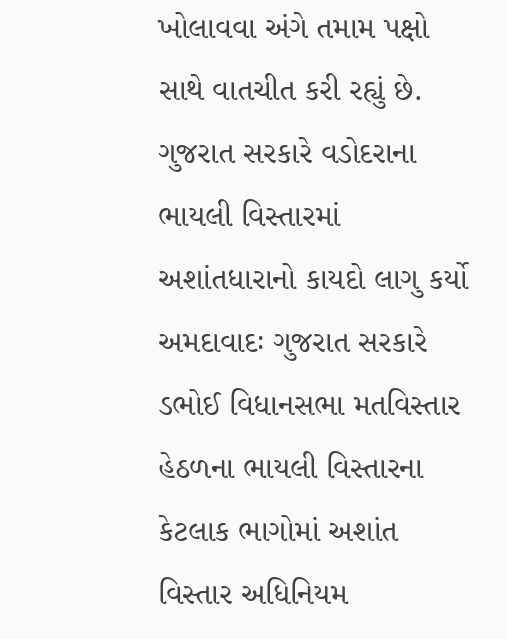ખોલાવવા અંગે તમામ પક્ષો સાથે વાતચીત કરી રહ્યું છે.
ગુજરાત સરકારે વડોદરાના ભાયલી વિસ્તારમાં અશાંતધારાનો કાયદો લાગુ કર્યો
અમદાવાદઃ ગુજરાત સરકારે ડભોઈ વિધાનસભા મતવિસ્તાર હેઠળના ભાયલી વિસ્તારના કેટલાક ભાગોમાં અશાંત વિસ્તાર અધિનિયમ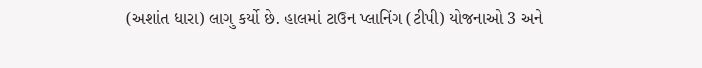(અશાંત ધારા) લાગુ કર્યો છે. હાલમાં ટાઉન પ્લાનિંગ (ટીપી) યોજનાઓ 3 અને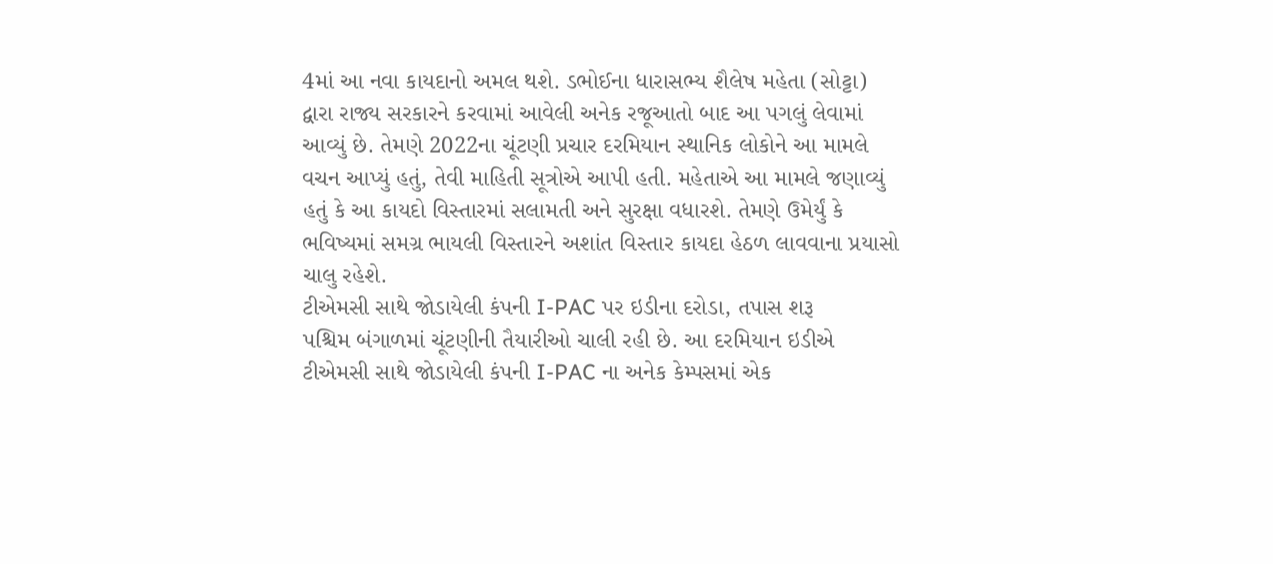4માં આ નવા કાયદાનો અમલ થશે. ડભોઈના ધારાસભ્ય શૈલેષ મહેતા (સોટ્ટા) દ્વારા રાજ્ય સરકારને કરવામાં આવેલી અનેક રજૂઆતો બાદ આ પગલું લેવામાં આવ્યું છે. તેમણે 2022ના ચૂંટણી પ્રચાર દરમિયાન સ્થાનિક લોકોને આ મામલે વચન આપ્યું હતું, તેવી માહિતી સૂત્રોએ આપી હતી. મહેતાએ આ મામલે જણાવ્યું હતું કે આ કાયદો વિસ્તારમાં સલામતી અને સુરક્ષા વધારશે. તેમણે ઉમેર્યું કે ભવિષ્યમાં સમગ્ર ભાયલી વિસ્તારને અશાંત વિસ્તાર કાયદા હેઠળ લાવવાના પ્રયાસો ચાલુ રહેશે.
ટીએમસી સાથે જોડાયેલી કંપની I-PAC પર ઇડીના દરોડા, તપાસ શરૂ
પશ્ચિમ બંગાળમાં ચૂંટણીની તૈયારીઓ ચાલી રહી છે. આ દરમિયાન ઇડીએ ટીએમસી સાથે જોડાયેલી કંપની I-PAC ના અનેક કેમ્પસમાં એક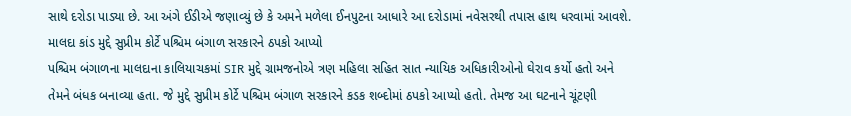સાથે દરોડા પાડ્યા છે. આ અંગે ઈડીએ જણાવ્યું છે કે અમને મળેલા ઈનપુટના આધારે આ દરોડામાં નવેસરથી તપાસ હાથ ધરવામાં આવશે.
માલદા કાંડ મુદ્દે સુપ્રીમ કોર્ટે પશ્ચિમ બંગાળ સરકારને ઠપકો આપ્યો
પશ્ચિમ બંગાળના માલદાના કાલિયાચકમાં SIR મુદ્દે ગ્રામજનોએ ત્રણ મહિલા સહિત સાત ન્યાયિક અધિકારીઓનો ઘેરાવ કર્યો હતો અને તેમને બંધક બનાવ્યા હતા. જે મુદ્દે સુપ્રીમ કોર્ટે પશ્ચિમ બંગાળ સરકારને કડક શબ્દોમાં ઠપકો આપ્યો હતો. તેમજ આ ઘટનાને ચૂંટણી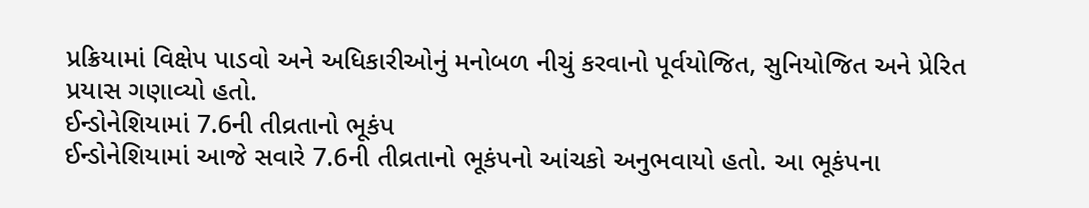પ્રક્રિયામાં વિક્ષેપ પાડવો અને અધિકારીઓનું મનોબળ નીચું કરવાનો પૂર્વયોજિત, સુનિયોજિત અને પ્રેરિત પ્રયાસ ગણાવ્યો હતો.
ઈન્ડોનેશિયામાં 7.6ની તીવ્રતાનો ભૂકંપ
ઈન્ડોનેશિયામાં આજે સવારે 7.6ની તીવ્રતાનો ભૂકંપનો આંચકો અનુભવાયો હતો. આ ભૂકંપના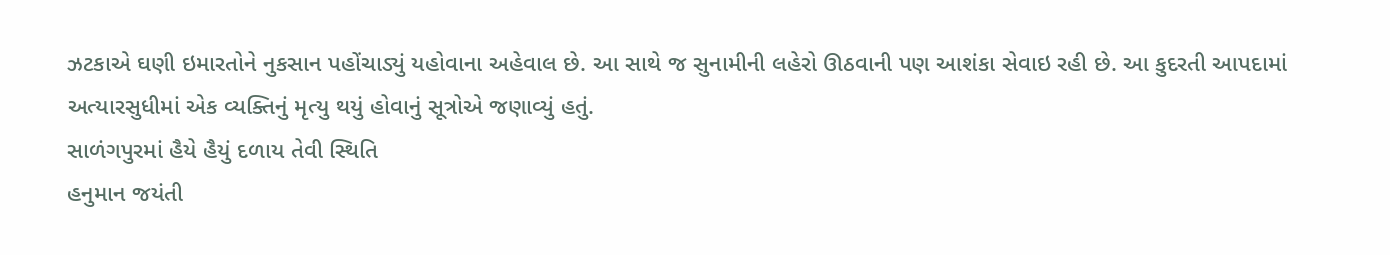ઝટકાએ ઘણી ઇમારતોને નુકસાન પહોંચાડ્યું યહોવાના અહેવાલ છે. આ સાથે જ સુનામીની લહેરો ઊઠવાની પણ આશંકા સેવાઇ રહી છે. આ કુદરતી આપદામાં અત્યારસુધીમાં એક વ્યક્તિનું મૃત્યુ થયું હોવાનું સૂત્રોએ જણાવ્યું હતું.
સાળંગપુરમાં હૈયે હૈયું દળાય તેવી સ્થિતિ
હનુમાન જયંતી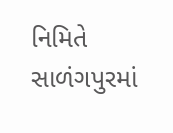નિમિતે સાળંગપુરમાં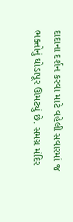દાદાના દર્શન કરવા માટે વહેલી સવારમાં જ ભક્તોનું ઘોડાપૂર ઊમટ્યું છે. સમગ્ર મંદિર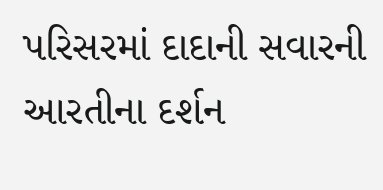પરિસરમાં દાદાની સવારની આરતીના દર્શન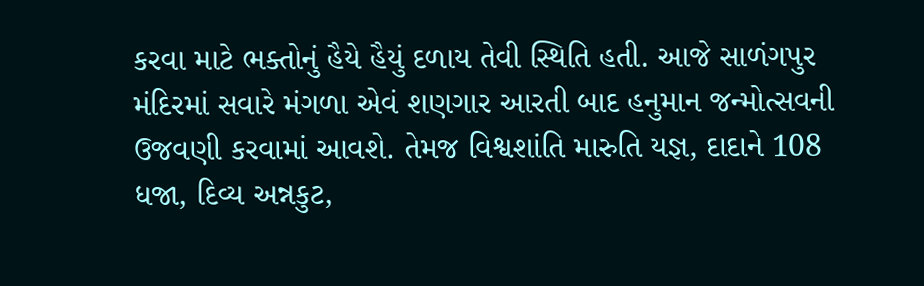કરવા માટે ભક્તોનું હૈયે હૈયું દળાય તેવી સ્થિતિ હતી. આજે સાળંગપુર મંદિરમાં સવારે મંગળા એવં શણગાર આરતી બાદ હનુમાન જન્મોત્સવની ઉજવણી કરવામાં આવશે. તેમજ વિશ્વશાંતિ મારુતિ યજ્ઞ, દાદાને 108 ધજા, દિવ્ય અન્નકુટ,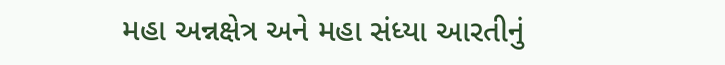મહા અન્નક્ષેત્ર અને મહા સંધ્યા આરતીનું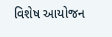વિશેષ આયોજન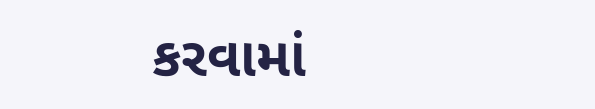કરવામાં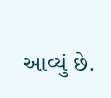આવ્યું છે.